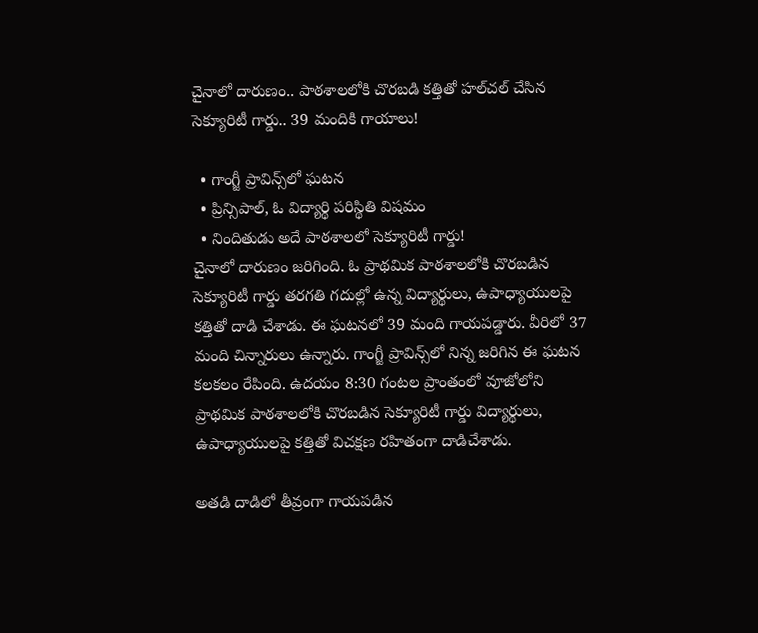చైనాలో దారుణం.. పాఠశాలలోకి చొరబడి కత్తితో హల్‌చల్‌ చేసిన సెక్యూరిటీ గార్డు.. 39 మందికి గాయాలు!

  • గాంగ్జీ ప్రావిన్స్‌లో ఘటన
  • ప్రిన్సిపాల్, ఓ విద్యార్థి పరిస్థితి విషమం
  • నిందితుడు అదే పాఠశాలలో సెక్యూరిటీ గార్డు!
చైనాలో దారుణం జరిగింది. ఓ ప్రాథమిక పాఠశాలలోకి చొరబడిన సెక్యూరిటీ గార్డు తరగతి గదుల్లో ఉన్న విద్యార్థులు, ఉపాధ్యాయులపై కత్తితో దాడి చేశాడు. ఈ ఘటనలో 39 మంది గాయపడ్డారు. వీరిలో 37 మంది చిన్నారులు ఉన్నారు. గాంగ్జీ ప్రావిన్స్‌లో నిన్న జరిగిన ఈ ఘటన కలకలం రేపింది. ఉదయం 8:30 గంటల ప్రాంతంలో వూజోలోని ప్రాథమిక పాఠశాలలోకి చొరబడిన సెక్యూరిటీ గార్డు విద్యార్థులు, ఉపాధ్యాయులపై కత్తితో విచక్షణ రహితంగా దాడిచేశాడు.

అతడి దాడిలో తీవ్రంగా గాయపడిన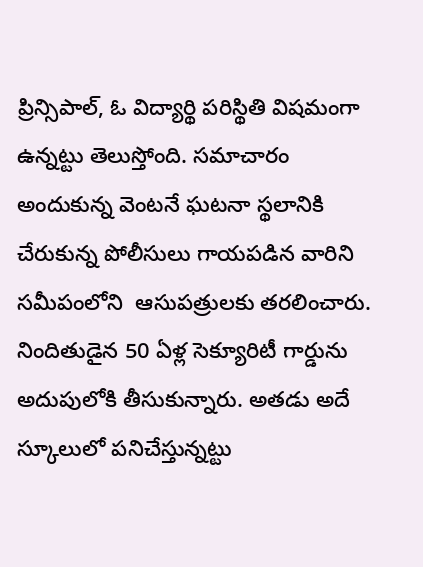ప్రిన్సిపాల్, ఓ విద్యార్థి పరిస్థితి విషమంగా ఉన్నట్టు తెలుస్తోంది. సమాచారం అందుకున్న వెంటనే ఘటనా స్థలానికి చేరుకున్న పోలీసులు గాయపడిన వారిని సమీపంలోని  ఆసుపత్రులకు తరలించారు. నిందితుడైన 50 ఏళ్ల సెక్యూరిటీ గార్డును అదుపులోకి తీసుకున్నారు. అతడు అదే స్కూలులో పనిచేస్తున్నట్టు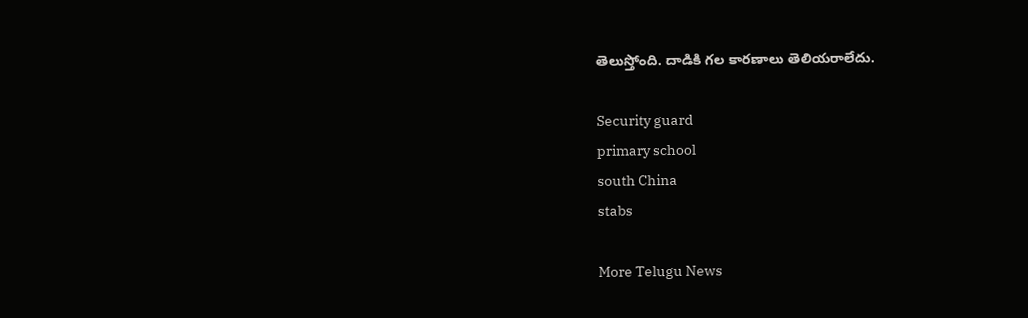తెలుస్తోంది. దాడికి గల కారణాలు తెలియరాలేదు.

Security guard
primary school
south China
stabs

More Telugu News